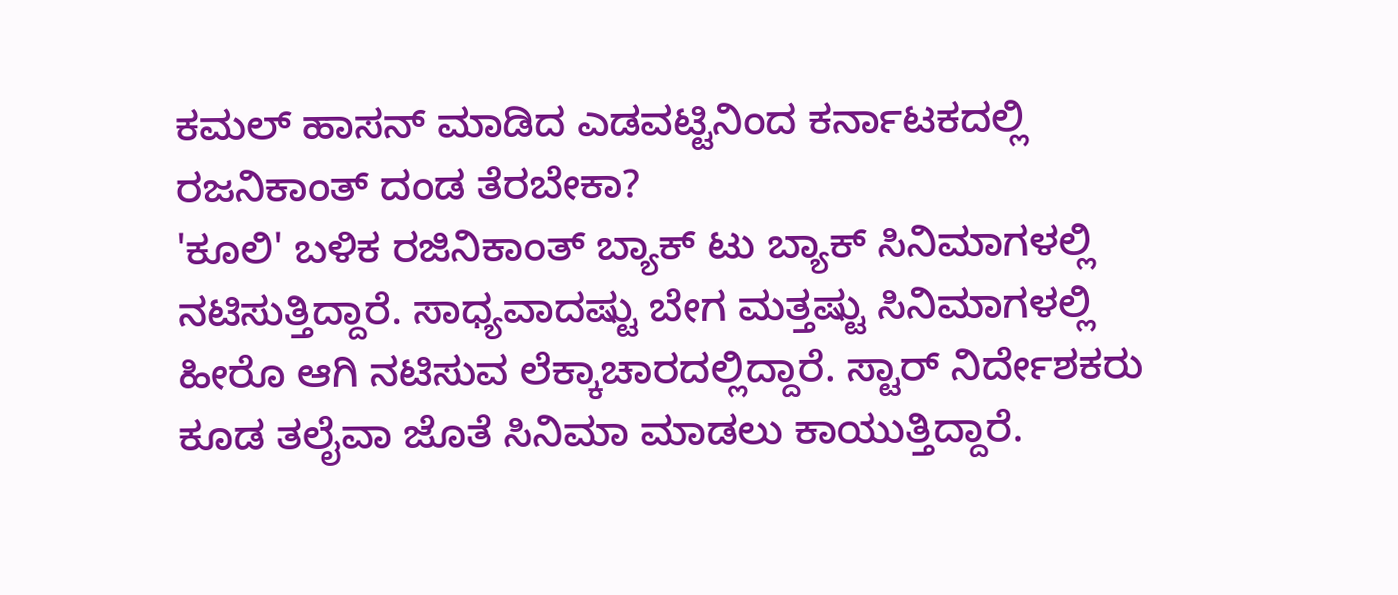ಕಮಲ್ ಹಾಸನ್ ಮಾಡಿದ ಎಡವಟ್ಟಿನಿಂದ ಕರ್ನಾಟಕದಲ್ಲಿ ರಜನಿಕಾಂತ್ ದಂಡ ತೆರಬೇಕಾ?
'ಕೂಲಿ' ಬಳಿಕ ರಜಿನಿಕಾಂತ್ ಬ್ಯಾಕ್ ಟು ಬ್ಯಾಕ್ ಸಿನಿಮಾಗಳಲ್ಲಿ ನಟಿಸುತ್ತಿದ್ದಾರೆ. ಸಾಧ್ಯವಾದಷ್ಟು ಬೇಗ ಮತ್ತಷ್ಟು ಸಿನಿಮಾಗಳಲ್ಲಿ ಹೀರೊ ಆಗಿ ನಟಿಸುವ ಲೆಕ್ಕಾಚಾರದಲ್ಲಿದ್ದಾರೆ. ಸ್ಟಾರ್ ನಿರ್ದೇಶಕರು ಕೂಡ ತಲೈವಾ ಜೊತೆ ಸಿನಿಮಾ ಮಾಡಲು ಕಾಯುತ್ತಿದ್ದಾರೆ.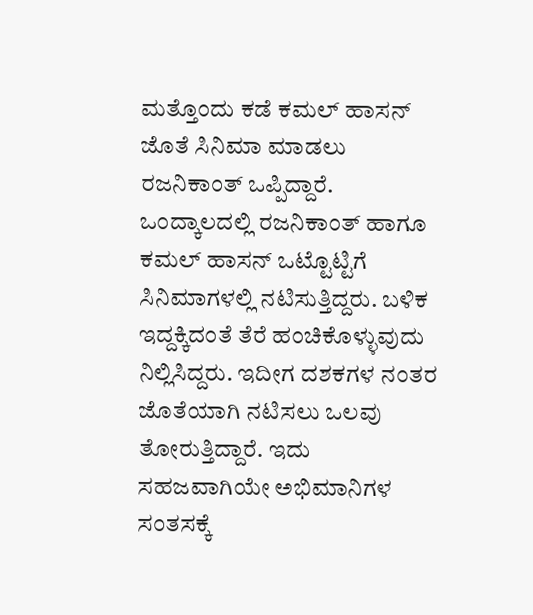ಮತ್ತೊಂದು ಕಡೆ ಕಮಲ್ ಹಾಸನ್ ಜೊತೆ ಸಿನಿಮಾ ಮಾಡಲು ರಜನಿಕಾಂತ್ ಒಪ್ಪಿದ್ದಾರೆ.
ಒಂದ್ಕಾಲದಲ್ಲಿ ರಜನಿಕಾಂತ್ ಹಾಗೂ ಕಮಲ್ ಹಾಸನ್ ಒಟ್ಟೊಟ್ಟಿಗೆ ಸಿನಿಮಾಗಳಲ್ಲಿ ನಟಿಸುತ್ತಿದ್ದರು. ಬಳಿಕ ಇದ್ದಕ್ಕಿದಂತೆ ತೆರೆ ಹಂಚಿಕೊಳ್ಳುವುದು ನಿಲ್ಲಿಸಿದ್ದರು. ಇದೀಗ ದಶಕಗಳ ನಂತರ ಜೊತೆಯಾಗಿ ನಟಿಸಲು ಒಲವು ತೋರುತ್ತಿದ್ದಾರೆ. ಇದು ಸಹಜವಾಗಿಯೇ ಅಭಿಮಾನಿಗಳ ಸಂತಸಕ್ಕೆ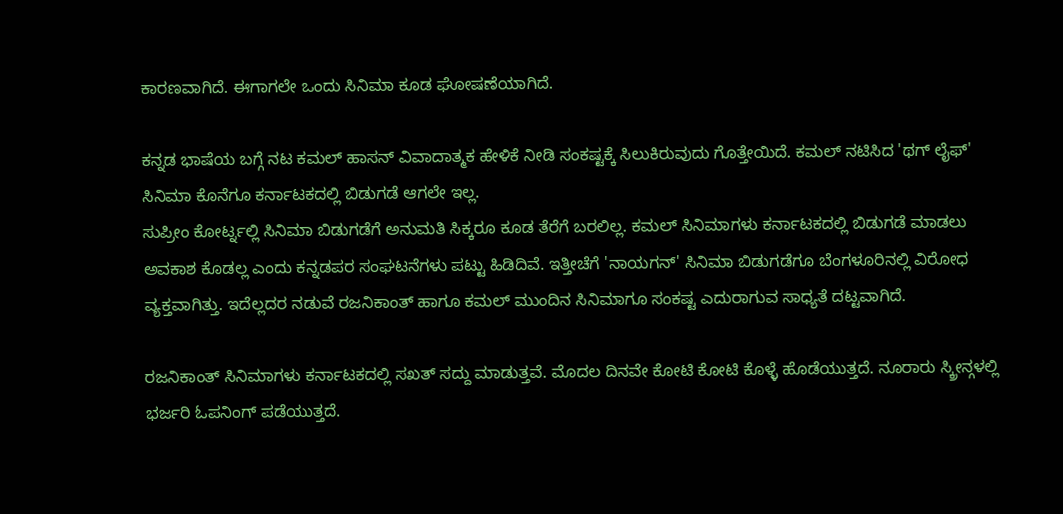ಕಾರಣವಾಗಿದೆ. ಈಗಾಗಲೇ ಒಂದು ಸಿನಿಮಾ ಕೂಡ ಘೋಷಣೆಯಾಗಿದೆ.

ಕನ್ನಡ ಭಾಷೆಯ ಬಗ್ಗೆ ನಟ ಕಮಲ್ ಹಾಸನ್ ವಿವಾದಾತ್ಮಕ ಹೇಳಿಕೆ ನೀಡಿ ಸಂಕಷ್ಟಕ್ಕೆ ಸಿಲುಕಿರುವುದು ಗೊತ್ತೇಯಿದೆ. ಕಮಲ್ ನಟಿಸಿದ 'ಥಗ್ ಲೈಫ್' ಸಿನಿಮಾ ಕೊನೆಗೂ ಕರ್ನಾಟಕದಲ್ಲಿ ಬಿಡುಗಡೆ ಆಗಲೇ ಇಲ್ಲ.
ಸುಪ್ರೀಂ ಕೋರ್ಟ್ನಲ್ಲಿ ಸಿನಿಮಾ ಬಿಡುಗಡೆಗೆ ಅನುಮತಿ ಸಿಕ್ಕರೂ ಕೂಡ ತೆರೆಗೆ ಬರಲಿಲ್ಲ. ಕಮಲ್ ಸಿನಿಮಾಗಳು ಕರ್ನಾಟಕದಲ್ಲಿ ಬಿಡುಗಡೆ ಮಾಡಲು ಅವಕಾಶ ಕೊಡಲ್ಲ ಎಂದು ಕನ್ನಡಪರ ಸಂಘಟನೆಗಳು ಪಟ್ಟು ಹಿಡಿದಿವೆ. ಇತ್ತೀಚೆಗೆ 'ನಾಯಗನ್' ಸಿನಿಮಾ ಬಿಡುಗಡೆಗೂ ಬೆಂಗಳೂರಿನಲ್ಲಿ ವಿರೋಧ ವ್ಯಕ್ತವಾಗಿತ್ತು. ಇದೆಲ್ಲದರ ನಡುವೆ ರಜನಿಕಾಂತ್ ಹಾಗೂ ಕಮಲ್ ಮುಂದಿನ ಸಿನಿಮಾಗೂ ಸಂಕಷ್ಟ ಎದುರಾಗುವ ಸಾಧ್ಯತೆ ದಟ್ಟವಾಗಿದೆ.

ರಜನಿಕಾಂತ್ ಸಿನಿಮಾಗಳು ಕರ್ನಾಟಕದಲ್ಲಿ ಸಖತ್ ಸದ್ದು ಮಾಡುತ್ತವೆ. ಮೊದಲ ದಿನವೇ ಕೋಟಿ ಕೋಟಿ ಕೊಳ್ಳೆ ಹೊಡೆಯುತ್ತದೆ. ನೂರಾರು ಸ್ಕ್ರೀನ್ಗಳಲ್ಲಿ ಭರ್ಜರಿ ಓಪನಿಂಗ್ ಪಡೆಯುತ್ತದೆ.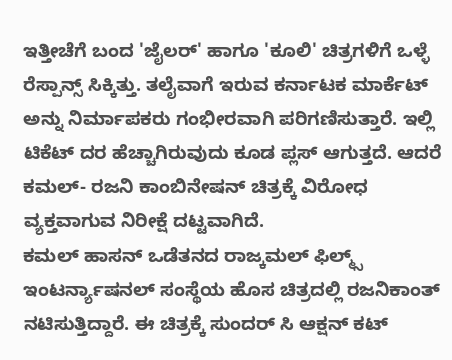ಇತ್ತೀಚೆಗೆ ಬಂದ 'ಜೈಲರ್' ಹಾಗೂ 'ಕೂಲಿ' ಚಿತ್ರಗಳಿಗೆ ಒಳ್ಳೆ ರೆಸ್ಪಾನ್ಸ್ ಸಿಕ್ಕಿತ್ತು. ತಲೈವಾಗೆ ಇರುವ ಕರ್ನಾಟಕ ಮಾರ್ಕೆಟ್ ಅನ್ನು ನಿರ್ಮಾಪಕರು ಗಂಭೀರವಾಗಿ ಪರಿಗಣಿಸುತ್ತಾರೆ. ಇಲ್ಲಿ ಟಿಕೆಟ್ ದರ ಹೆಚ್ಚಾಗಿರುವುದು ಕೂಡ ಪ್ಲಸ್ ಆಗುತ್ತದೆ. ಆದರೆ ಕಮಲ್- ರಜನಿ ಕಾಂಬಿನೇಷನ್ ಚಿತ್ರಕ್ಕೆ ವಿರೋಧ ವ್ಯಕ್ತವಾಗುವ ನಿರೀಕ್ಷೆ ದಟ್ಟವಾಗಿದೆ.
ಕಮಲ್ ಹಾಸನ್ ಒಡೆತನದ ರಾಜ್ಕಮಲ್ ಫಿಲ್ಮ್ಸ್ ಇಂಟರ್ನ್ಯಾಷನಲ್ ಸಂಸ್ಥೆಯ ಹೊಸ ಚಿತ್ರದಲ್ಲಿ ರಜನಿಕಾಂತ್ ನಟಿಸುತ್ತಿದ್ದಾರೆ. ಈ ಚಿತ್ರಕ್ಕೆ ಸುಂದರ್ ಸಿ ಆಕ್ಷನ್ ಕಟ್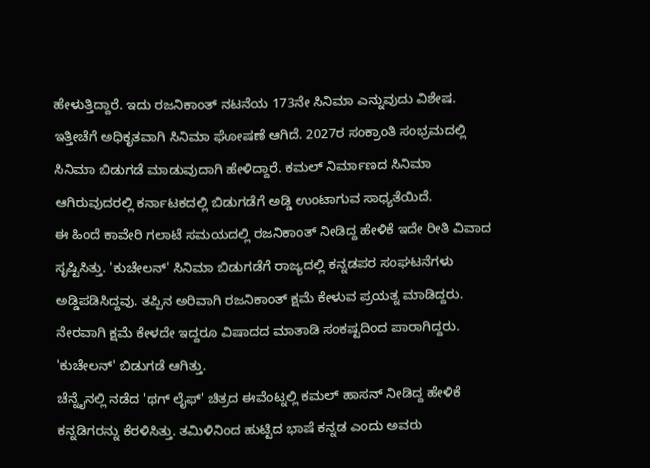ಹೇಳುತ್ತಿದ್ದಾರೆ. ಇದು ರಜನಿಕಾಂತ್ ನಟನೆಯ 173ನೇ ಸಿನಿಮಾ ಎನ್ನುವುದು ವಿಶೇಷ. ಇತ್ತೀಚೆಗೆ ಅಧಿಕೃತವಾಗಿ ಸಿನಿಮಾ ಘೋಷಣೆ ಆಗಿದೆ. 2027ರ ಸಂಕ್ರಾಂತಿ ಸಂಭ್ರಮದಲ್ಲಿ ಸಿನಿಮಾ ಬಿಡುಗಡೆ ಮಾಡುವುದಾಗಿ ಹೇಳಿದ್ದಾರೆ. ಕಮಲ್ ನಿರ್ಮಾಣದ ಸಿನಿಮಾ ಆಗಿರುವುದರಲ್ಲಿ ಕರ್ನಾಟಕದಲ್ಲಿ ಬಿಡುಗಡೆಗೆ ಅಡ್ಡಿ ಉಂಟಾಗುವ ಸಾಧ್ಯತೆಯಿದೆ.
ಈ ಹಿಂದೆ ಕಾವೇರಿ ಗಲಾಟೆ ಸಮಯದಲ್ಲಿ ರಜನಿಕಾಂತ್ ನೀಡಿದ್ದ ಹೇಳಿಕೆ ಇದೇ ರೀತಿ ವಿವಾದ ಸೃಷ್ಟಿಸಿತ್ತು. 'ಕುಚೇಲನ್' ಸಿನಿಮಾ ಬಿಡುಗಡೆಗೆ ರಾಜ್ಯದಲ್ಲಿ ಕನ್ನಡಪರ ಸಂಘಟನೆಗಳು ಅಡ್ಡಿಪಡಿಸಿದ್ದವು. ತಪ್ಪಿನ ಅರಿವಾಗಿ ರಜನಿಕಾಂತ್ ಕ್ಷಮೆ ಕೇಳುವ ಪ್ರಯತ್ನ ಮಾಡಿದ್ದರು. ನೇರವಾಗಿ ಕ್ಷಮೆ ಕೇಳದೇ ಇದ್ದರೂ ವಿಷಾದದ ಮಾತಾಡಿ ಸಂಕಷ್ಟದಿಂದ ಪಾರಾಗಿದ್ದರು. 'ಕುಚೇಲನ್' ಬಿಡುಗಡೆ ಆಗಿತ್ತು.
ಚೆನ್ನೈನಲ್ಲಿ ನಡೆದ 'ಥಗ್ ಲೈಫ್' ಚಿತ್ರದ ಈವೆಂಟ್ನಲ್ಲಿ ಕಮಲ್ ಹಾಸನ್ ನೀಡಿದ್ದ ಹೇಳಿಕೆ ಕನ್ನಡಿಗರನ್ನು ಕೆರಳಿಸಿತ್ತು. ತಮಿಳಿನಿಂದ ಹುಟ್ಟಿದ ಭಾಷೆ ಕನ್ನಡ ಎಂದು ಅವರು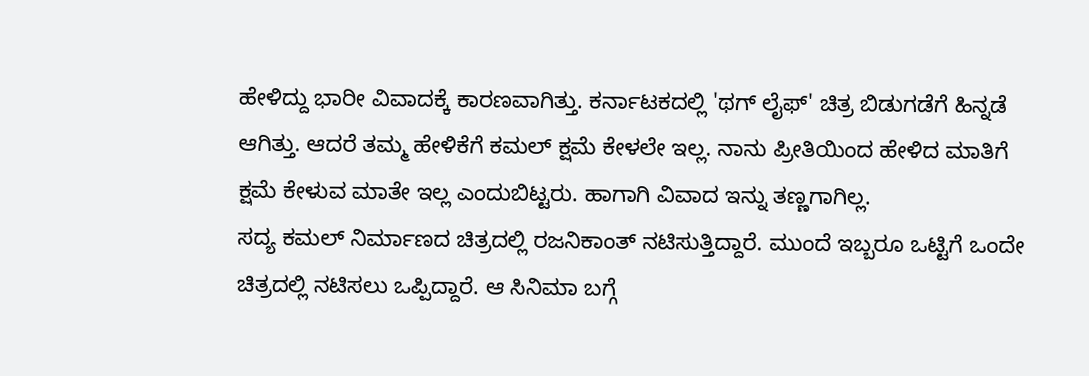ಹೇಳಿದ್ದು ಭಾರೀ ವಿವಾದಕ್ಕೆ ಕಾರಣವಾಗಿತ್ತು. ಕರ್ನಾಟಕದಲ್ಲಿ 'ಥಗ್ ಲೈಫ್' ಚಿತ್ರ ಬಿಡುಗಡೆಗೆ ಹಿನ್ನಡೆ ಆಗಿತ್ತು. ಆದರೆ ತಮ್ಮ ಹೇಳಿಕೆಗೆ ಕಮಲ್ ಕ್ಷಮೆ ಕೇಳಲೇ ಇಲ್ಲ. ನಾನು ಪ್ರೀತಿಯಿಂದ ಹೇಳಿದ ಮಾತಿಗೆ ಕ್ಷಮೆ ಕೇಳುವ ಮಾತೇ ಇಲ್ಲ ಎಂದುಬಿಟ್ಟರು. ಹಾಗಾಗಿ ವಿವಾದ ಇನ್ನು ತಣ್ಣಗಾಗಿಲ್ಲ.
ಸದ್ಯ ಕಮಲ್ ನಿರ್ಮಾಣದ ಚಿತ್ರದಲ್ಲಿ ರಜನಿಕಾಂತ್ ನಟಿಸುತ್ತಿದ್ದಾರೆ. ಮುಂದೆ ಇಬ್ಬರೂ ಒಟ್ಟಿಗೆ ಒಂದೇ ಚಿತ್ರದಲ್ಲಿ ನಟಿಸಲು ಒಪ್ಪಿದ್ದಾರೆ. ಆ ಸಿನಿಮಾ ಬಗ್ಗೆ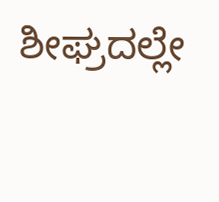ಶೀಘ್ರದಲ್ಲೇ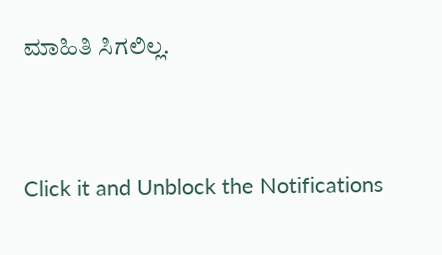ಮಾಹಿತಿ ಸಿಗಲಿಲ್ಲ.


Click it and Unblock the Notifications